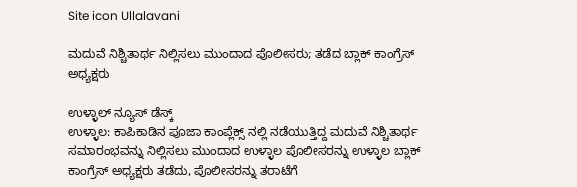Site icon Ullalavani

ಮದುವೆ ನಿಶ್ಚಿತಾರ್ಥ ನಿಲ್ಲಿಸಲು ಮುಂದಾದ ಪೊಲೀಸರು; ತಡೆದ ಬ್ಲಾಕ್ ಕಾಂಗ್ರೆಸ್ ಅಧ್ಯಕ್ಷರು

ಉಳ್ಳಾಲ್ ನ್ಯೂಸ್ ಡೆಸ್ಕ್
ಉಳ್ಳಾಲ: ಕಾಪಿಕಾಡಿನ ಪೂಜಾ ಕಾಂಪ್ಲೆಕ್ಸ್ ನಲ್ಲಿ ನಡೆಯುತ್ತಿದ್ದ ಮದುವೆ ನಿಶ್ಚಿತಾರ್ಥ ಸಮಾರಂಭವನ್ನು ನಿಲ್ಲಿಸಲು ಮುಂದಾದ ಉಳ್ಳಾಲ ಪೊಲೀಸರನ್ನು ಉಳ್ಳಾಲ ಬ್ಲಾಕ್ ಕಾಂಗ್ರೆಸ್ ಅಧ್ಯಕ್ಷರು ತಡೆದು, ಪೊಲೀಸರನ್ನು ತರಾಟೆಗೆ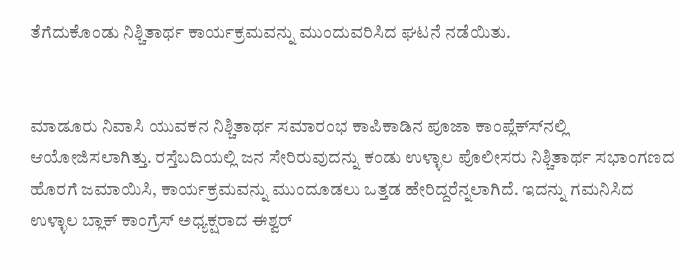ತೆಗೆದುಕೊಂಡು ನಿಶ್ಚಿತಾರ್ಥ ಕಾರ್ಯಕ್ರಮವನ್ನು ಮುಂದುವರಿಸಿದ ಘಟನೆ ನಡೆಯಿತು.


ಮಾಡೂರು ನಿವಾಸಿ ಯುವಕನ ನಿಶ್ಚಿತಾರ್ಥ ಸಮಾರಂಭ ಕಾಪಿಕಾಡಿನ ಪೂಜಾ ಕಾಂಪ್ಲೆಕ್ಸ್‍ನಲ್ಲಿ ಆಯೋಜಿಸಲಾಗಿತ್ತು. ರಸ್ತೆಬದಿಯಲ್ಲಿ ಜನ ಸೇರಿರುವುದನ್ನು ಕಂಡು ಉಳ್ಳಾಲ ಪೊಲೀಸರು ನಿಶ್ಚಿತಾರ್ಥ ಸಭಾಂಗಣದ ಹೊರಗೆ ಜಮಾಯಿಸಿ, ಕಾರ್ಯಕ್ರಮವನ್ನು ಮುಂದೂಡಲು ಒತ್ತಡ ಹೇರಿದ್ದರೆನ್ನಲಾಗಿದೆ. ಇದನ್ನು ಗಮನಿಸಿದ ಉಳ್ಳಾಲ ಬ್ಲಾಕ್ ಕಾಂಗ್ರೆಸ್ ಅಧ್ಯಕ್ಷರಾದ ಈಶ್ವರ್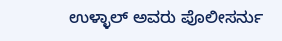ಉಳ್ಳಾಲ್ ಅವರು ಪೊಲೀಸರ್ನು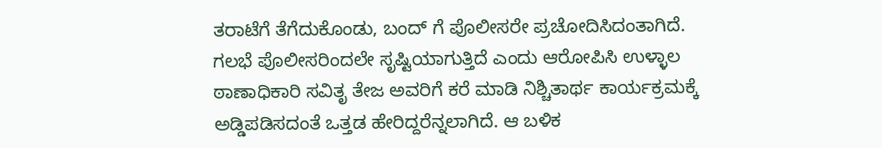ತರಾಟೆಗೆ ತೆಗೆದುಕೊಂಡು, ಬಂದ್ ಗೆ ಪೊಲೀಸರೇ ಪ್ರಚೋದಿಸಿದಂತಾಗಿದೆ. ಗಲಭೆ ಪೊಲೀಸರಿಂದಲೇ ಸೃಷ್ಟಿಯಾಗುತ್ತಿದೆ ಎಂದು ಆರೋಪಿಸಿ ಉಳ್ಳಾಲ ಠಾಣಾಧಿಕಾರಿ ಸವಿತೃ ತೇಜ ಅವರಿಗೆ ಕರೆ ಮಾಡಿ ನಿಶ್ಚಿತಾರ್ಥ ಕಾರ್ಯಕ್ರಮಕ್ಕೆ ಅಡ್ಡಿಪಡಿಸದಂತೆ ಒತ್ತಡ ಹೇರಿದ್ದರೆನ್ನಲಾಗಿದೆ. ಆ ಬಳಿಕ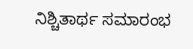ನಿಶ್ಚಿತಾರ್ಥ ಸಮಾರಂಭ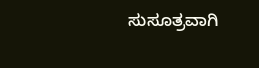ಸುಸೂತ್ರವಾಗಿ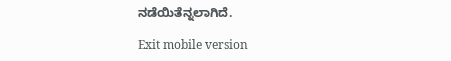ನಡೆಯಿತೆನ್ನಲಾಗಿದೆ.

Exit mobile version